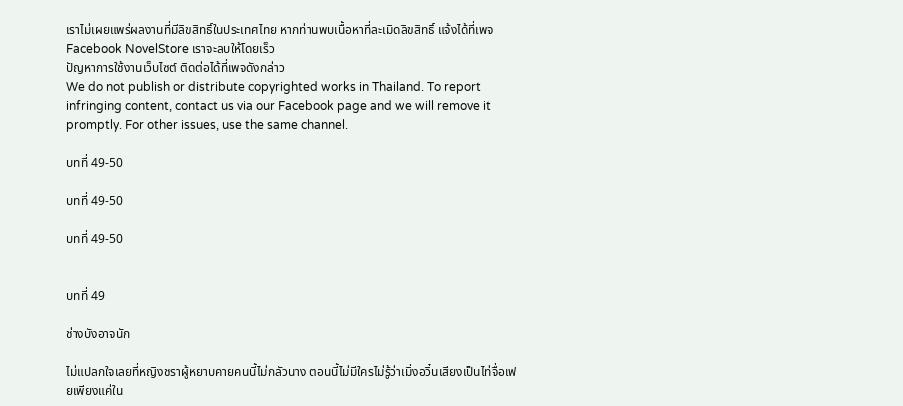เราไม่เผยแพร่ผลงานที่มีลิขสิทธิ์ในประเทศไทย หากท่านพบเนื้อหาที่ละเมิดลิขสิทธิ์ แจ้งได้ที่เพจ Facebook NovelStore เราจะลบให้โดยเร็ว
ปัญหาการใช้งานเว็บไซต์ ติดต่อได้ที่เพจดังกล่าว
We do not publish or distribute copyrighted works in Thailand. To report infringing content, contact us via our Facebook page and we will remove it promptly. For other issues, use the same channel.

บทที่ 49-50

บทที่ 49-50

บทที่ 49-50


บทที่ 49

ช่างบังอาจนัก

ไม่แปลกใจเลยที่หญิงชราผู้หยาบคายคนนี้ไม่กลัวนาง ตอนนี้ไม่มีใครไม่รู้ว่าเมิ่งอวิ๋นเสียงเป็นไท่จื่อเฟยเพียงแค่ใน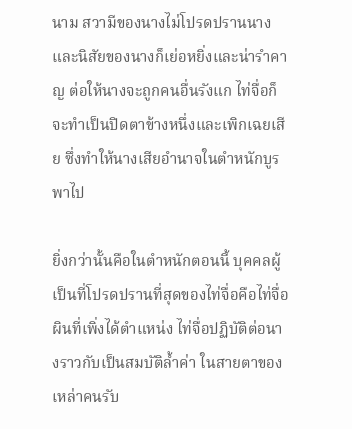นาม สวามีของนางไม่โปรดปรานนาง และนิสัยของนางก็เย่อหยิ่งและน่ารำคาญ ต่อให้นางจะถูกคนอื่นรังแก ไท่จื่อก็จะทำเป็นปิดตาข้างหนึ่งและเพิกเฉยเสีย ซึ่งทำให้นางเสียอำนาจในตำหนักบูรพาไป

ยิ่งกว่านั้นคือในตำหนักตอนนี้ บุคคลผู้เป็นที่โปรดปรานที่สุดของไท่จื่อคือไท่จื่อผินที่เพิ่งได้ตำแหน่ง ไท่จื่อปฏิบัติต่อนางราวกับเป็นสมบัติล้ำค่า ในสายตาของเหล่าคนรับ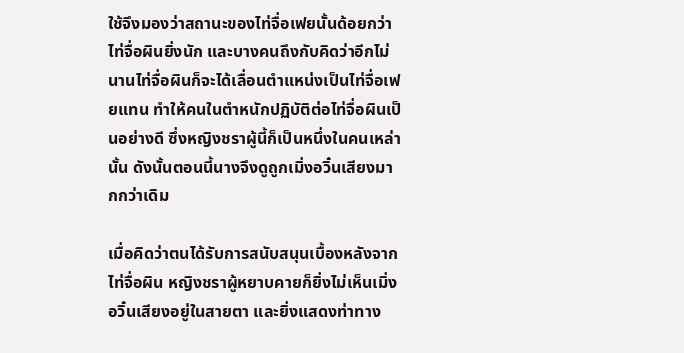ใช้จึงมองว่าสถานะของไท่จื่อเฟยนั้นด้อยกว่าไท่จื่อผินยิ่งนัก และบางคนถึงกับคิดว่าอีกไม่นานไท่จื่อผินก็จะได้เลื่อนตำแหน่งเป็นไท่จื่อเฟยแทน ทำให้คนในตำหนักปฏิบัติต่อไท่จื่อผินเป็นอย่างดี ซึ่งหญิงชราผู้นี้ก็เป็นหนึ่งในคนเหล่านั้น ดังนั้นตอนนี้นางจึงดูถูกเมิ่งอวิ๋นเสียงมากกว่าเดิม

เมื่อคิดว่าตนได้รับการสนับสนุนเบื้องหลังจากไท่จื่อผิน หญิงชราผู้หยาบคายก็ยิ่งไม่เห็นเมิ่งอวิ๋นเสียงอยู่ในสายตา และยิ่งแสดงท่าทาง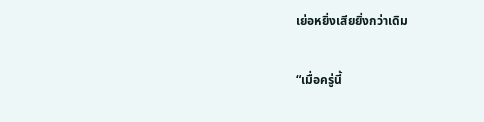เย่อหยิ่งเสียยิ่งกว่าเดิม

“เมื่อครู่นี้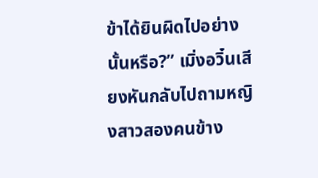ข้าได้ยินผิดไปอย่างนั้นหรือ?” เมิ่งอวิ๋นเสียงหันกลับไปถามหญิงสาวสองคนข้าง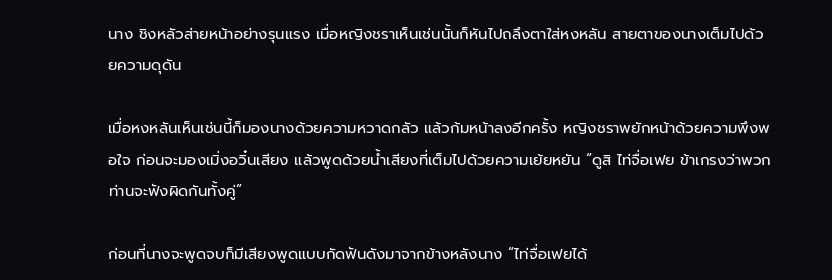นาง ชิงหลัวส่ายหน้าอย่างรุนแรง เมื่อหญิงชราเห็นเช่นนั้นก็หันไปถลึงตาใส่หงหลัน สายตาของนางเต็มไปด้วยความดุดัน

เมื่อหงหลันเห็นเช่นนี้ก็มองนางด้วยความหวาดกลัว แล้วก้มหน้าลงอีกครั้ง หญิงชราพยักหน้าด้วยความพึงพอใจ ก่อนจะมองเมิ่งอวิ๋นเสียง แล้วพูดด้วยน้ำเสียงที่เต็มไปด้วยความเย้ยหยัน “ดูสิ ไท่จื่อเฟย ข้าเกรงว่าพวกท่านจะฟังผิดกันทั้งคู่”

ก่อนที่นางจะพูดจบก็มีเสียงพูดแบบกัดฟันดังมาจากข้างหลังนาง “ไท่จื่อเฟยได้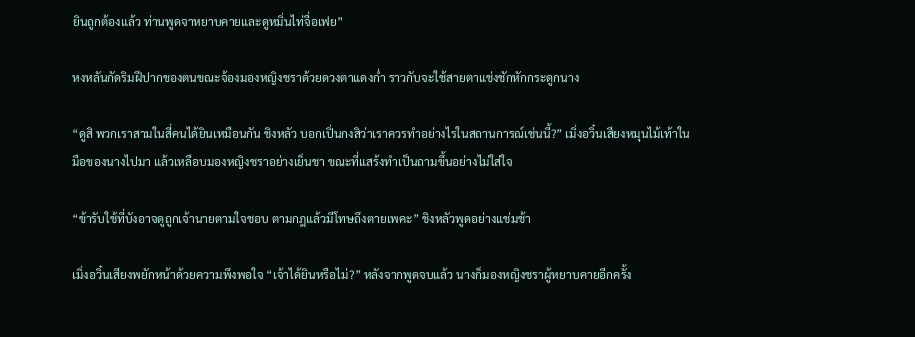ยินถูกต้องแล้ว ท่านพูดจาหยาบคายและดูหมิ่นไท่จื่อเฟย”

หงหลันกัดริมฝีปากของตนขณะจ้องมองหญิงชราด้วยดวงตาแดงก่ำ ราวกับจะใช้สายตาแช่งชักหักกระดูกนาง

“ดูสิ พวกเราสามในสี่คนได้ยินเหมือนกัน ชิงหลัว บอกเปิ่นกงสิว่าเราควรทำอย่างไรในสถานการณ์เช่นนี้?” เมิ่งอวิ๋นเสียงหมุนไม้เท้าในมือของนางไปมา แล้วเหลือบมองหญิงชราอย่างเย็นชา ขณะที่แสร้งทำเป็นถามขึ้นอย่างไม่ใส่ใจ

“ข้ารับใช้ที่บังอาจดูถูกเจ้านายตามใจชอบ ตามกฎแล้วมีโทษถึงตายเพคะ” ชิงหลัวพูดอย่างแช่มช้า

เมิ่งอวิ๋นเสียงพยักหน้าด้วยความพึงพอใจ “เจ้าได้ยินหรือไม่?” หลังจากพูดจบแล้ว นางก็มองหญิงชราผู้หยาบคายอีกครั้ง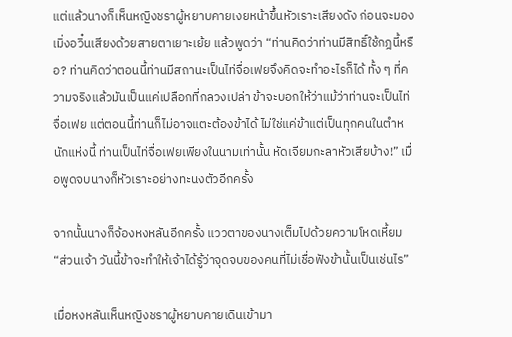แต่แล้วนางก็เห็นหญิงชราผู้หยาบคายเงยหน้าขึ้นหัวเราะเสียงดัง ก่อนจะมองเมิ่งอวิ๋นเสียงด้วยสายตาเยาะเย้ย แล้วพูดว่า “ท่านคิดว่าท่านมีสิทธิ์ใช้กฎนี้หรือ? ท่านคิดว่าตอนนี้ท่านมีสถานะเป็นไท่จื่อเฟยจึงคิดจะทำอะไรก็ได้ ทั้ง ๆ ที่ความจริงแล้วมันเป็นแค่เปลือกที่กลวงเปล่า ข้าจะบอกให้ว่าแม้ว่าท่านจะเป็นไท่จื่อเฟย แต่ตอนนี้ท่านก็ไม่อาจแตะต้องข้าได้ ไม่ใช่แค่ข้าแต่เป็นทุกคนในตำหนักแห่งนี้ ท่านเป็นไท่จื่อเฟยเพียงในนามเท่านั้น หัดเจียมกะลาหัวเสียบ้าง!” เมื่อพูดจบนางก็หัวเราะอย่างทะนงตัวอีกครั้ง

จากนั้นนางก็จ้องหงหลันอีกครั้ง แววตาของนางเต็มไปด้วยความโหดเหี้ยม “ส่วนเจ้า วันนี้ข้าจะทำให้เจ้าได้รู้ว่าจุดจบของคนที่ไม่เชื่อฟังข้านั้นเป็นเช่นไร”

เมื่อหงหลันเห็นหญิงชราผู้หยาบคายเดินเข้ามา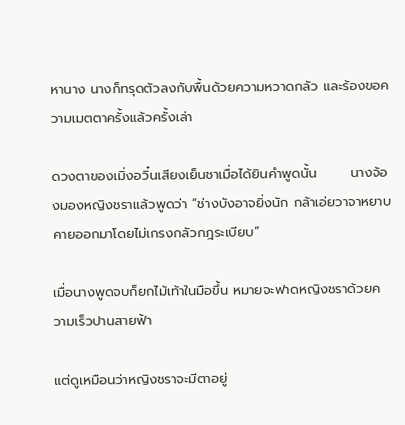หานาง นางก็ทรุดตัวลงกับพื้นด้วยความหวาดกลัว และร้องขอความเมตตาครั้งแล้วครั้งเล่า

ดวงตาของเมิ่งอวิ๋นเสียงเย็นชาเมื่อได้ยินคำพูดนั้น       นางจ้องมองหญิงชราแล้วพูดว่า “ช่างบังอาจยิ่งนัก กล้าเอ่ยวาจาหยาบคายออกมาโดยไม่เกรงกลัวกฎระเบียบ”

เมื่อนางพูดจบก็ยกไม้เท้าในมือขึ้น หมายจะฟาดหญิงชราด้วยความเร็วปานสายฟ้า

แต่ดูเหมือนว่าหญิงชราจะมีตาอยู่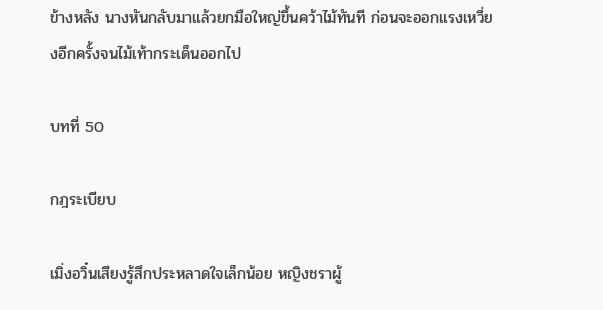ข้างหลัง นางหันกลับมาแล้วยกมือใหญ่ขึ้นคว้าไม้ทันที ก่อนจะออกแรงเหวี่ยงอีกครั้งจนไม้เท้ากระเด็นออกไป

บทที่ 50

กฎระเบียบ

เมิ่งอวิ๋นเสียงรู้สึกประหลาดใจเล็กน้อย หญิงชราผู้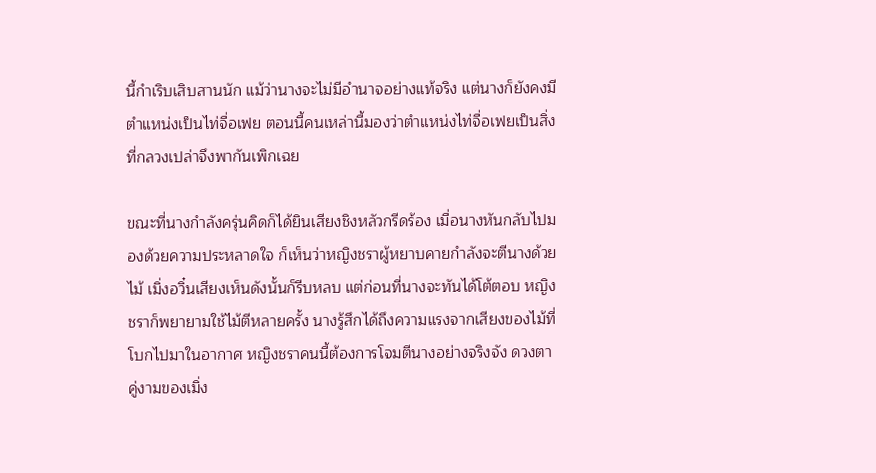นี้กำเริบเสิบสานนัก แม้ว่านางจะไม่มีอำนาจอย่างแท้จริง แต่นางก็ยังคงมีตำแหน่งเป็นไท่จื่อเฟย ตอนนี้คนเหล่านี้มองว่าตำแหน่งไท่จื่อเฟยเป็นสิ่งที่กลวงเปล่าจึงพากันเพิกเฉย

ขณะที่นางกำลังครุ่นคิดก็ได้ยินเสียงชิงหลัวกรีดร้อง เมื่อนางหันกลับไปมองด้วยความประหลาดใจ ก็เห็นว่าหญิงชราผู้หยาบคายกำลังจะตีนางด้วยไม้ เมิ่งอวิ๋นเสียงเห็นดังนั้นก็รีบหลบ แต่ก่อนที่นางจะทันได้โต้ตอบ หญิงชราก็พยายามใช้ไม้ตีหลายครั้ง นางรู้สึกได้ถึงความแรงจากเสียงของไม้ที่โบกไปมาในอากาศ หญิงชราคนนี้ต้องการโจมตีนางอย่างจริงจัง ดวงตาคู่งามของเมิ่ง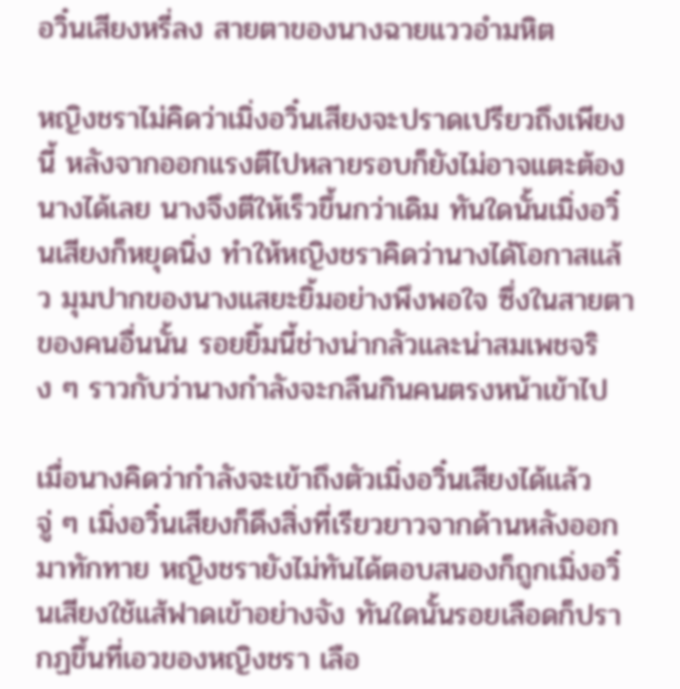อวิ๋นเสียงหรี่ลง สายตาของนางฉายแววอำมหิต

หญิงชราไม่คิดว่าเมิ่งอวิ๋นเสียงจะปราดเปรียวถึงเพียงนี้ หลังจากออกแรงตีไปหลายรอบก็ยังไม่อาจแตะต้องนางได้เลย นางจึงตีให้เร็วขึ้นกว่าเดิม ทันใดนั้นเมิ่งอวิ๋นเสียงก็หยุดนิ่ง ทำให้หญิงชราคิดว่านางได้โอกาสแล้ว มุมปากของนางแสยะยิ้มอย่างพึงพอใจ ซึ่งในสายตาของคนอื่นนั้น รอยยิ้มนี้ช่างน่ากลัวและน่าสมเพชจริง ๆ ราวกับว่านางกำลังจะกลืนกินคนตรงหน้าเข้าไป

เมื่อนางคิดว่ากำลังจะเข้าถึงตัวเมิ่งอวิ๋นเสียงได้แล้ว จู่ ๆ เมิ่งอวิ๋นเสียงก็ดึงสิ่งที่เรียวยาวจากด้านหลังออกมาทักทาย หญิงชรายังไม่ทันได้ตอบสนองก็ถูกเมิ่งอวิ๋นเสียงใช้แส้ฟาดเข้าอย่างจัง ทันใดนั้นรอยเลือดก็ปรากฏขึ้นที่เอวของหญิงชรา เลือ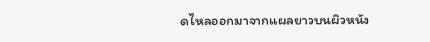ดไหลออกมาจากแผลยาวบนผิวหนัง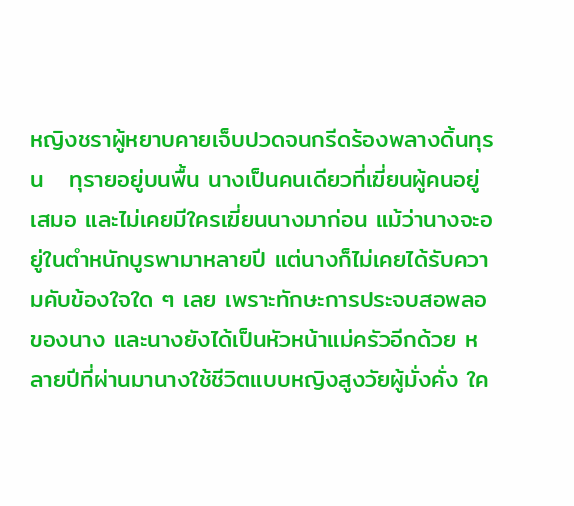หญิงชราผู้หยาบคายเจ็บปวดจนกรีดร้องพลางดิ้นทุรน   ทุรายอยู่บนพื้น นางเป็นคนเดียวที่เฆี่ยนผู้คนอยู่เสมอ และไม่เคยมีใครเฆี่ยนนางมาก่อน แม้ว่านางจะอยู่ในตำหนักบูรพามาหลายปี แต่นางก็ไม่เคยได้รับความคับข้องใจใด ๆ เลย เพราะทักษะการประจบสอพลอของนาง และนางยังได้เป็นหัวหน้าแม่ครัวอีกด้วย หลายปีที่ผ่านมานางใช้ชีวิตแบบหญิงสูงวัยผู้มั่งคั่ง ใค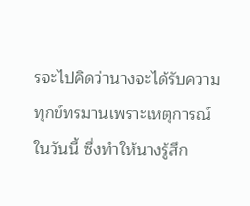รจะไปคิดว่านางจะได้รับความทุกข์ทรมานเพราะเหตุการณ์ในวันนี้ ซึ่งทำให้นางรู้สึก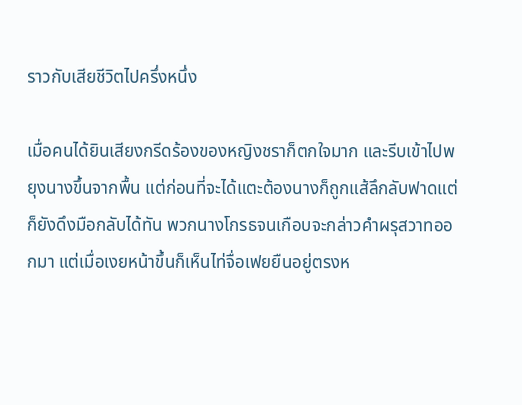ราวกับเสียชีวิตไปครึ่งหนึ่ง

เมื่อคนได้ยินเสียงกรีดร้องของหญิงชราก็ตกใจมาก และรีบเข้าไปพยุงนางขึ้นจากพื้น แต่ก่อนที่จะได้แตะต้องนางก็ถูกแส้ลึกลับฟาดแต่ก็ยังดึงมือกลับได้ทัน พวกนางโกรธจนเกือบจะกล่าวคำผรุสวาทออกมา แต่เมื่อเงยหน้าขึ้นก็เห็นไท่จื่อเฟยยืนอยู่ตรงห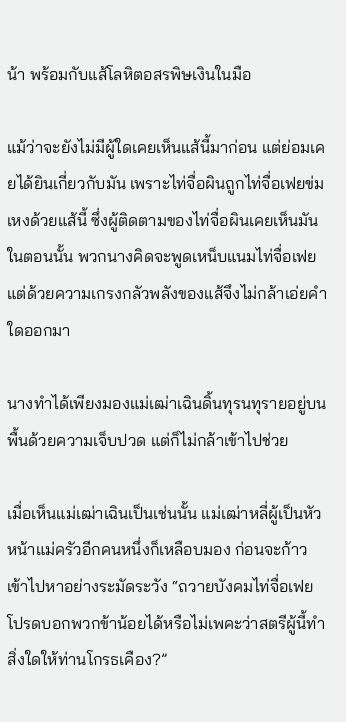น้า พร้อมกับแส้โลหิตอสรพิษเงินในมือ

แม้ว่าจะยังไม่มีผู้ใดเคยเห็นแส้นี้มาก่อน แต่ย่อมเคยได้ยินเกี่ยวกับมัน เพราะไท่จื่อผินถูกไท่จื่อเฟยข่มเหงด้วยแส้นี้ ซึ่งผู้ติดตามของไท่จื่อผินเคยเห็นมันในตอนนั้น พวกนางคิดจะพูดเหน็บแนมไท่จื่อเฟย แต่ด้วยความเกรงกลัวพลังของแส้จึงไม่กล้าเอ่ยคำใดออกมา

นางทำได้เพียงมองแม่เฒ่าเฉินดิ้นทุรนทุรายอยู่บนพื้นด้วยความเจ็บปวด แต่ก็ไม่กล้าเข้าไปช่วย

เมื่อเห็นแม่เฒ่าเฉินเป็นเช่นนั้น แม่เฒ่าหลี่ผู้เป็นหัวหน้าแม่ครัวอีกคนหนึ่งก็เหลือบมอง ก่อนจะก้าวเข้าไปหาอย่างระมัดระวัง “ถวายบังคมไท่จื่อเฟย โปรดบอกพวกข้าน้อยได้หรือไม่เพคะว่าสตรีผู้นี้ทำสิ่งใดให้ท่านโกรธเคือง?”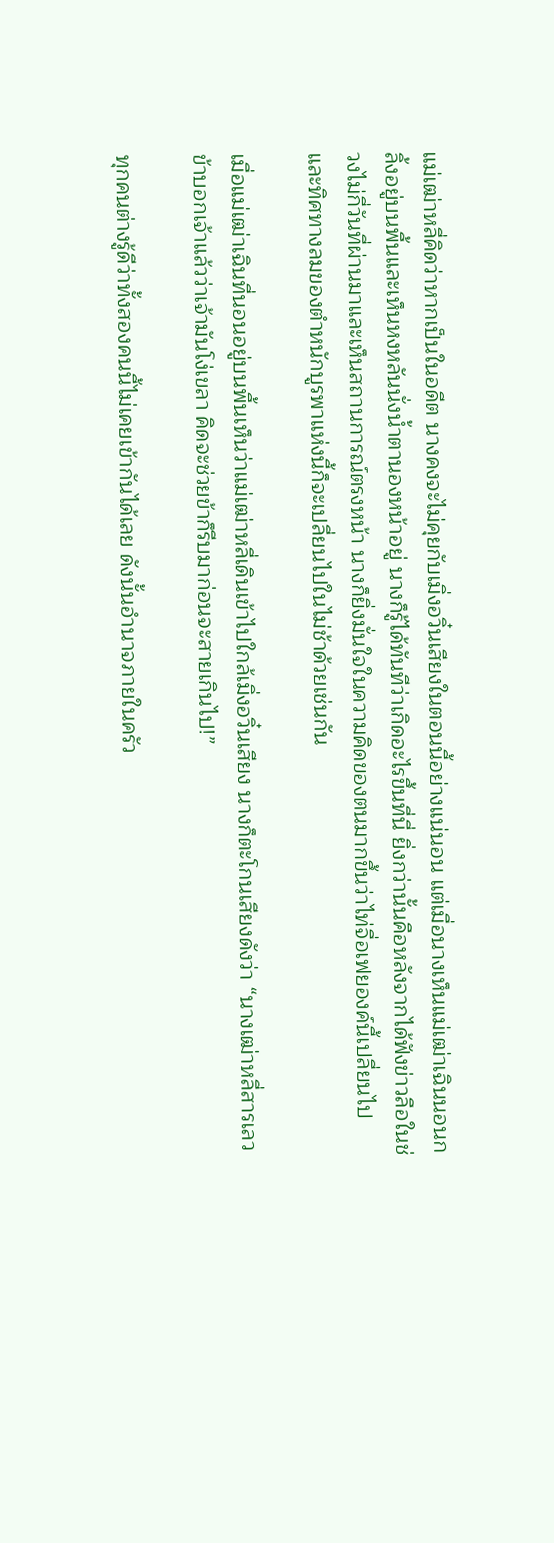แม่เฒ่าหลี่คิดว่าหากเป็นในอดีต นางคงจะไม่คุยกับเมิ่งอวิ๋นเสียงในตอนนี้อย่างแน่นอน แต่เมื่อนางเห็นแม่เฒ่าเฉินนอนกลิ้งอยู่บนพื้นและเห็นหงหลันนั่งน้ำตานองหน้าอยู่ นางก็รู้ได้ทันทีว่าเกิดอะไรขึ้นที่นี่ ยิ่งกว่านั้นคือหลังจากได้ฟังข่าวลือในช่วงไม่กี่วันที่ผ่านมาและเห็นสถานการณ์ตรงหน้า นางก็ยิ่งมั่นใจในความคิดของตนมากขึ้นว่าไท่จื่อเฟยองค์นี้เปลี่ยนไป และทิศทางลมของตำหนักบูรพาแห่งนี้ก็จะเปลี่ยนไปในไม่ช้าด้วยเช่นกัน

เมื่อแม่เฒ่าเฉินที่นอนอยู่บนพื้นเห็นว่าแม่เฒ่าหลี่เดินเข้าไปใกล้เมิ่งอวิ๋นเสียง นางก็ตะโกนเสียงดังว่า “นางเฒ่าหลี่สารเลว ข้าบอกเจ้าแล้วว่าเจ้ามันโง่เขลา คิดจะช่วยข้าก็รีบมาก่อนจะสายเกินไป!”

ทุกคนต่างรู้ดีว่าทั้งสองคนนี้ไม่เคยเข้ากันได้เลย ดังนั้นอำนาจภายในครัว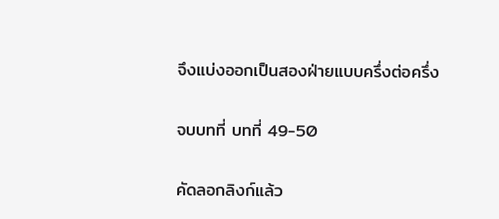จึงแบ่งออกเป็นสองฝ่ายแบบครึ่งต่อครึ่ง

จบบทที่ บทที่ 49-50

คัดลอกลิงก์แล้ว